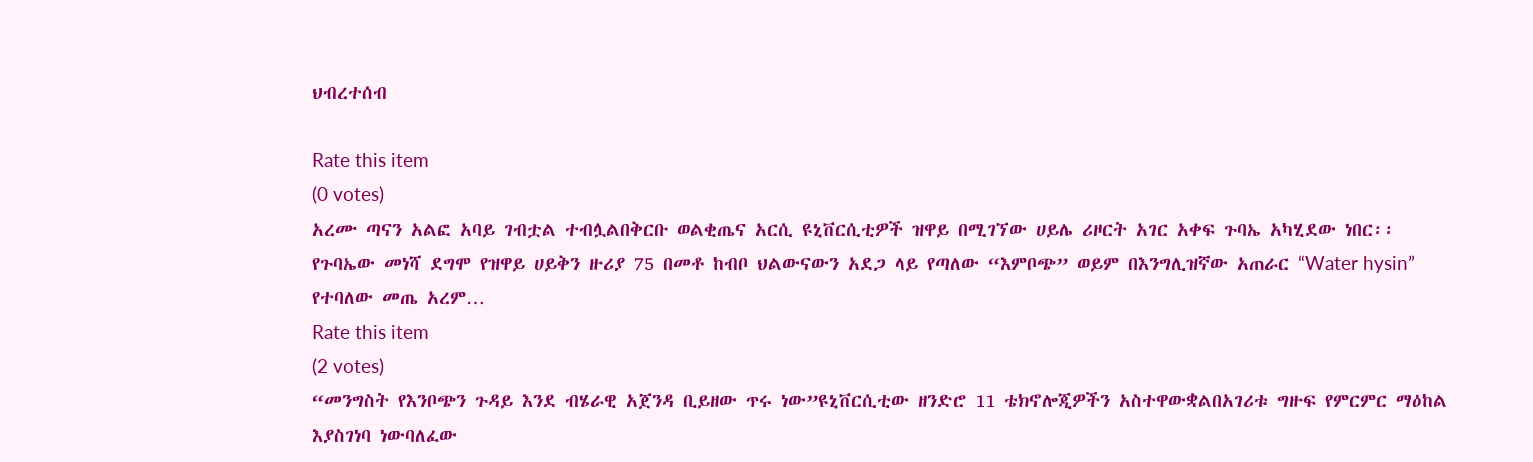ህብረተሰብ

Rate this item
(0 votes)
አረሙ ጣናን አልፎ አባይ ገብቷል ተብሏልበቅርቡ ወልቂጤና አርሲ ዩኒቨርሲቲዎች ዝዋይ በሚገኘው ሀይሌ ሪዞርት አገር አቀፍ ጉባኤ አካሂደው ነበር፡፡ የጉባኤው መነሻ ደግሞ የዝዋይ ሀይቅን ዙሪያ 75 በመቶ ከብቦ ህልውናውን አደጋ ላይ የጣለው “እምቦጭ” ወይም በእንግሊዝኛው አጠራር “Water hysin” የተባለው መጤ አረም…
Rate this item
(2 votes)
“መንግስት የእንቦጭን ጉዳይ እንደ ብሄራዊ አጀንዳ ቢይዘው ጥሩ ነው”ዩኒቨርሲቲው ዘንድሮ 11 ቴክኖሎጂዎችን አስተዋውቋልበአገሪቱ ግዙፍ የምርምር ማዕከል እያስገነባ ነውባለፈው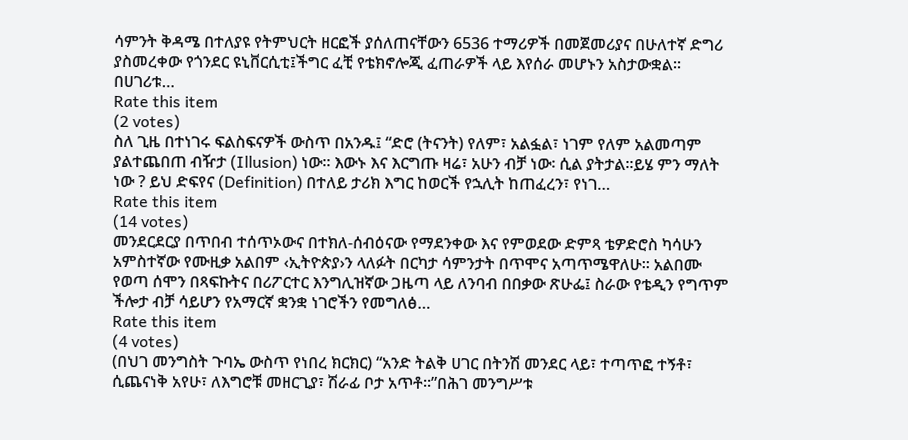ሳምንት ቅዳሜ በተለያዩ የትምህርት ዘርፎች ያሰለጠናቸውን 6536 ተማሪዎች በመጀመሪያና በሁለተኛ ድግሪ ያስመረቀው የጎንደር ዩኒቨርሲቲ፤ችግር ፈቺ የቴክኖሎጂ ፈጠራዎች ላይ እየሰራ መሆኑን አስታውቋል፡፡ በሀገሪቱ…
Rate this item
(2 votes)
ስለ ጊዜ በተነገሩ ፍልስፍናዎች ውስጥ በአንዱ፤ “ድሮ (ትናንት) የለም፣ አልፏል፣ ነገም የለም አልመጣም ያልተጨበጠ ብዥታ (Illusion) ነው። እውኑ እና እርግጡ ዛሬ፣ አሁን ብቻ ነው፡ ሲል ያትታል፡፡ይሄ ምን ማለት ነው ? ይህ ድፍየና (Definition) በተለይ ታሪክ እግር ከወርች የኋሊት ከጠፈረን፣ የነገ…
Rate this item
(14 votes)
መንደርደርያ በጥበብ ተሰጥኦውና በተክለ-ሰብዕናው የማደንቀው እና የምወደው ድምጻ ቴዎድሮስ ካሳሁን አምስተኛው የሙዚቃ አልበም ‹ኢትዮጵያ›ን ላለፉት በርካታ ሳምንታት በጥሞና አጣጥሜዋለሁ፡፡ አልበሙ የወጣ ሰሞን በጻፍኩትና በሪፖርተር እንግሊዝኛው ጋዜጣ ላይ ለንባብ በበቃው ጽሁፌ፤ ስራው የቴዲን የግጥም ችሎታ ብቻ ሳይሆን የአማርኛ ቋንቋ ነገሮችን የመግለፅ…
Rate this item
(4 votes)
(በህገ መንግስት ጉባኤ ውስጥ የነበረ ክርክር) “አንድ ትልቅ ሀገር በትንሽ መንደር ላይ፣ ተጣጥፎ ተኝቶ፣ ሲጨናነቅ አየሁ፣ ለእግሮቹ መዘርጊያ፣ ሽራፊ ቦታ አጥቶ፡፡”በሕገ መንግሥቱ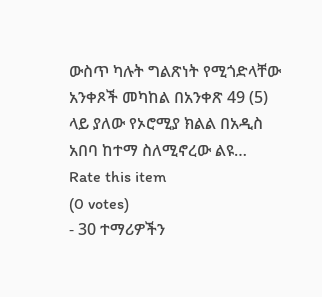ውስጥ ካሉት ግልጽነት የሚጎድላቸው አንቀጾች መካከል በአንቀጽ 49 (5) ላይ ያለው የኦሮሚያ ክልል በአዲስ አበባ ከተማ ስለሚኖረው ልዩ…
Rate this item
(0 votes)
- 30 ተማሪዎችን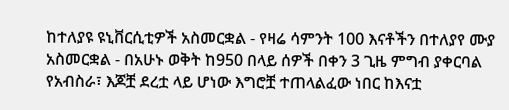ከተለያዩ ዩኒቨርሲቲዎች አስመርቋል - የዛሬ ሳምንት 100 እናቶችን በተለያየ ሙያ አስመርቋል - በአሁኑ ወቅት ከ950 በላይ ሰዎች በቀን 3 ጊዜ ምግብ ያቀርባል የአብስራ፣ እጆቿ ደረቷ ላይ ሆነው እግሮቿ ተጠላልፈው ነበር ከእናቷ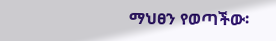ማህፀን የወጣችው፡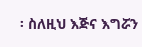፡ ስለዚህ እጅና እግሯን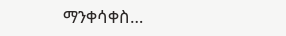ማንቀሳቀስ…